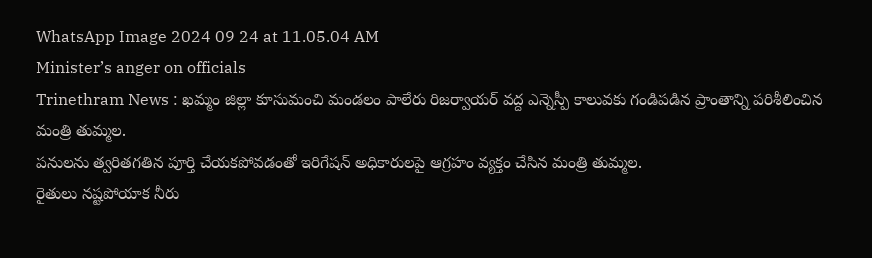WhatsApp Image 2024 09 24 at 11.05.04 AM
Minister’s anger on officials
Trinethram News : ఖమ్మం జిల్లా కూసుమంచి మండలం పాలేరు రిజర్వాయర్ వద్ద ఎన్నెస్పీ కాలువకు గండిపడిన ప్రాంతాన్ని పరిశీలించిన మంత్రి తుమ్మల.
పనులను త్వరితగతిన పూర్తి చేయకపోవడంతో ఇరిగేషన్ అధికారులపై ఆగ్రహం వ్యక్తం చేసిన మంత్రి తుమ్మల.
రైతులు నష్టపోయాక నీరు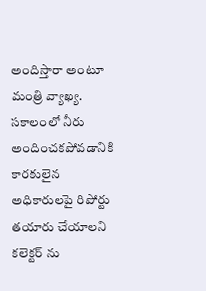అందిస్తారా అంటూ మంత్రి వ్యాఖ్య.
సకాలంలో నీరు అందించకపోవడానికి కారకులైన అధికారులపై రిపోర్టు తయారు చేయాలని కలెక్టర్ ను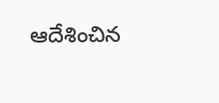ఆదేశించిన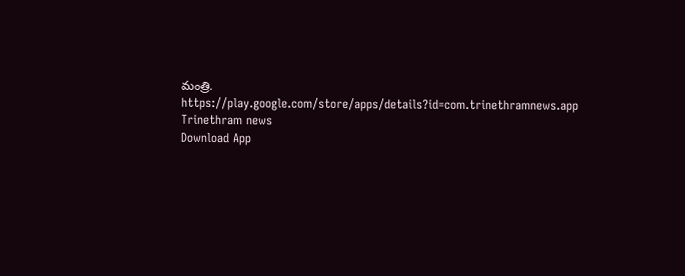మంత్రి.
https://play.google.com/store/apps/details?id=com.trinethramnews.app
Trinethram news
Download App